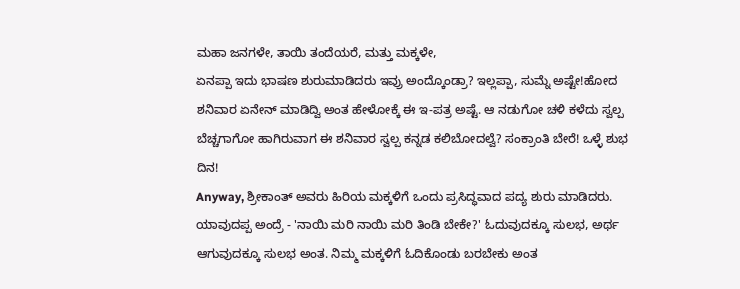ಮಹಾ ಜನಗಳೇ, ತಾಯಿ ತಂದೆಯರೆ, ಮತ್ತು ಮಕ್ಕಳೇ,
ಏನಪ್ಪಾ ಇದು ಭಾಷಣ ಶುರುಮಾಡಿದರು ಇವ್ರು ಅಂದ್ಕೊಂಡ್ರಾ? ಇಲ್ಲಪ್ಪಾ, ಸುಮ್ನೆ ಅಷ್ಟೇ!ಹೋದ ಶನಿವಾರ ಏನೇನ್ ಮಾಡಿದ್ವಿ ಅಂತ ಹೇಳೋಕ್ಕೆ ಈ ಇ-ಪತ್ರ ಅಷ್ಟೆ. ಆ ನಡುಗೋ ಚಳಿ ಕಳೆದು ಸ್ವಲ್ಪ ಬೆಚ್ಚಗಾಗೋ ಹಾಗಿರುವಾಗ ಈ ಶನಿವಾರ ಸ್ವಲ್ಪ ಕನ್ನಡ ಕಲಿಬೋದಲ್ವೆ? ಸಂಕ್ರಾಂತಿ ಬೇರೆ! ಒಳ್ಳೆ ಶುಭ ದಿನ!
Anyway, ಶ್ರೀಕಾಂತ್ ಅವರು ಹಿರಿಯ ಮಕ್ಕಳಿಗೆ ಒಂದು ಪ್ರಸಿದ್ಧವಾದ ಪದ್ಯ ಶುರು ಮಾಡಿದರು. ಯಾವುದಪ್ಪ ಅಂದ್ರೆ - 'ನಾಯಿ ಮರಿ ನಾಯಿ ಮರಿ ತಿಂಡಿ ಬೇಕೇ?' ಓದುವುದಕ್ಕೂ ಸುಲಭ, ಅರ್ಥ ಆಗುವುದಕ್ಕೂ ಸುಲಭ ಅಂತ. ನಿಮ್ಮ ಮಕ್ಕಳಿಗೆ ಓದಿಕೊಂಡು ಬರಬೇಕು ಅಂತ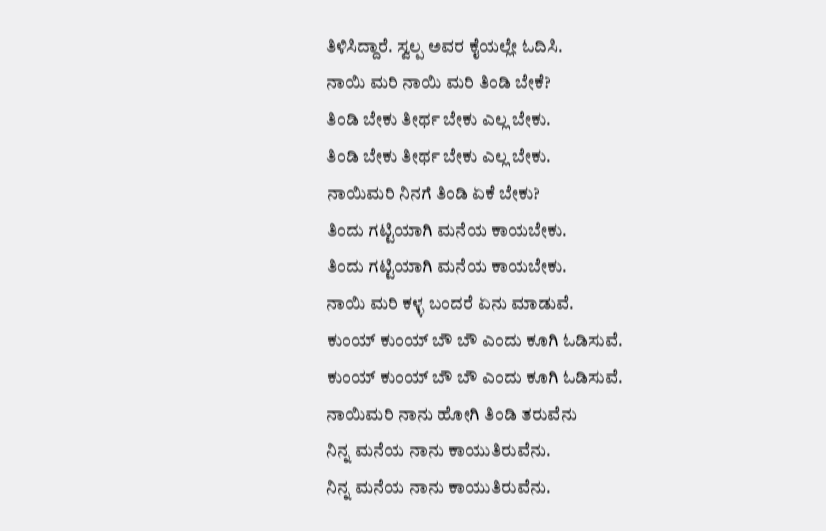ತಿಳಿಸಿದ್ದಾರೆ. ಸ್ವಲ್ಪ ಅವರ ಕೈಯಲ್ಲೇ ಓದಿಸಿ.
ನಾಯಿ ಮರಿ ನಾಯಿ ಮರಿ ತಿಂಡಿ ಬೇಕೆ?
ತಿಂಡಿ ಬೇಕು ತೀರ್ಥ ಬೇಕು ಎಲ್ಲ ಬೇಕು.
ತಿಂಡಿ ಬೇಕು ತೀರ್ಥ ಬೇಕು ಎಲ್ಲ ಬೇಕು.
ನಾಯಿಮರಿ ನಿನಗೆ ತಿಂಡಿ ಏಕೆ ಬೇಕು?
ತಿಂದು ಗಟ್ಟಿಯಾಗಿ ಮನೆಯ ಕಾಯಬೇಕು.
ತಿಂದು ಗಟ್ಟಿಯಾಗಿ ಮನೆಯ ಕಾಯಬೇಕು.
ನಾಯಿ ಮರಿ ಕಳ್ಳ ಬಂದರೆ ಏನು ಮಾಡುವೆ.
ಕುಂಯ್ ಕುಂಯ್ ಬೌ ಬೌ ಎಂದು ಕೂಗಿ ಓಡಿಸುವೆ.
ಕುಂಯ್ ಕುಂಯ್ ಬೌ ಬೌ ಎಂದು ಕೂಗಿ ಓಡಿಸುವೆ.
ನಾಯಿಮರಿ ನಾನು ಹೋಗಿ ತಿಂಡಿ ತರುವೆನು
ನಿನ್ನ ಮನೆಯ ನಾನು ಕಾಯುತಿರುವೆನು.
ನಿನ್ನ ಮನೆಯ ನಾನು ಕಾಯುತಿರುವೆನು.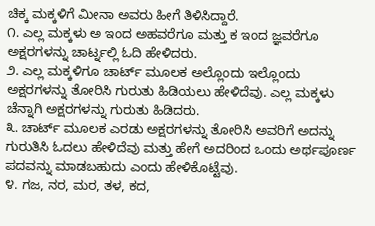ಚಿಕ್ಕ ಮಕ್ಕಳಿಗೆ ಮೀನಾ ಅವರು ಹೀಗೆ ತಿಳಿಸಿದ್ದಾರೆ.
೧. ಎಲ್ಲ ಮಕ್ಕಳು ಅ ಇಂದ ಅಹವರೆಗೂ ಮತ್ತು ಕ ಇಂದ ಜ್ಞವರೆಗೂ ಅಕ್ಷರಗಳನ್ನು ಚಾರ್ಟ್ನಲ್ಲಿ ಓದಿ ಹೇಳಿದರು.
೨. ಎಲ್ಲ ಮಕ್ಕಳಿಗೂ ಚಾರ್ಟ್ ಮೂಲಕ ಅಲ್ಲೊಂದು ಇಲ್ಲೊಂದು ಅಕ್ಷರಗಳನ್ನು ತೋರಿಸಿ ಗುರುತು ಹಿಡಿಯಲು ಹೇಳಿದೆವು. ಎಲ್ಲ ಮಕ್ಕಳು ಚೆನ್ನಾಗಿ ಅಕ್ಷರಗಳನ್ನು ಗುರುತು ಹಿಡಿದರು.
೩. ಚಾರ್ಟ್ ಮೂಲಕ ಎರಡು ಅಕ್ಷರಗಳನ್ನು ತೋರಿಸಿ ಅವರಿಗೆ ಅದನ್ನು ಗುರುತಿಸಿ ಓದಲು ಹೇಳಿದೆವು ಮತ್ತು ಹೇಗೆ ಅದರಿಂದ ಒಂದು ಅರ್ಥಪೂರ್ಣ ಪದವನ್ನು ಮಾಡಬಹುದು ಎಂದು ಹೇಳಿಕೊಟ್ಟೆವು.
೪. ಗಜ, ನರ, ಮರ, ತಳ, ಕದ,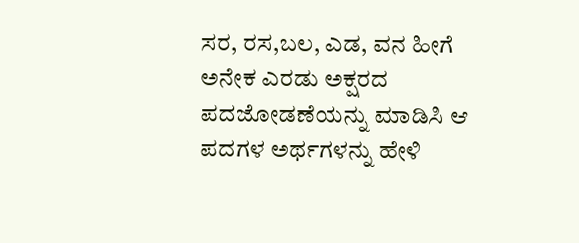ಸರ, ರಸ,ಬಲ, ಎಡ, ವನ ಹೀಗೆ ಅನೇಕ ಎರಡು ಅಕ್ಷರದ ಪದಜೋಡಣೆಯನ್ನು ಮಾಡಿಸಿ ಆ ಪದಗಳ ಅರ್ಥಗಳನ್ನು ಹೇಳಿ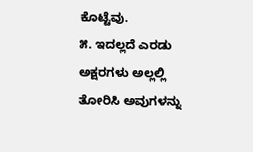ಕೊಟ್ಟೆವು.
೫. ಇದಲ್ಲದೆ ಎರಡು ಅಕ್ಷರಗಳು ಅಲ್ಲಲ್ಲಿ ತೋರಿಸಿ ಅವುಗಳನ್ನು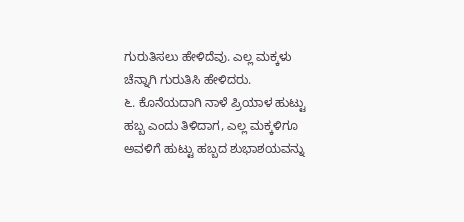ಗುರುತಿಸಲು ಹೇಳಿದೆವು. ಎಲ್ಲ ಮಕ್ಕಳು ಚೆನ್ನಾಗಿ ಗುರುತಿಸಿ ಹೇಳಿದರು.
೬. ಕೊನೆಯದಾಗಿ ನಾಳೆ ಪ್ರಿಯಾಳ ಹುಟ್ಟು ಹಬ್ಬ ಎಂದು ತಿಳಿದಾಗ, ಎಲ್ಲ ಮಕ್ಕಳಿಗೂ ಅವಳಿಗೆ ಹುಟ್ಟು ಹಬ್ಬದ ಶುಭಾಶಯವನ್ನು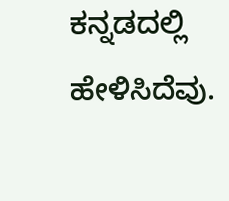ಕನ್ನಡದಲ್ಲಿ ಹೇಳಿಸಿದೆವು.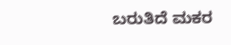ಬರುತಿದೆ ಮಕರ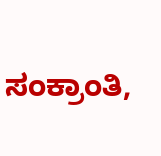ಸಂಕ್ರಾಂತಿ,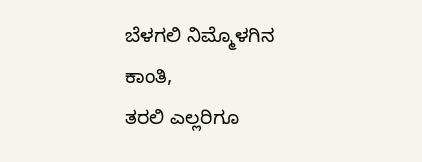ಬೆಳಗಲಿ ನಿಮ್ಮೊಳಗಿನ ಕಾಂತಿ,
ತರಲಿ ಎಲ್ಲರಿಗೂ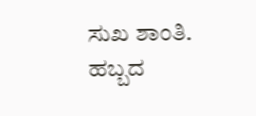ಸುಖ ಶಾಂತಿ.
ಹಬ್ಬದ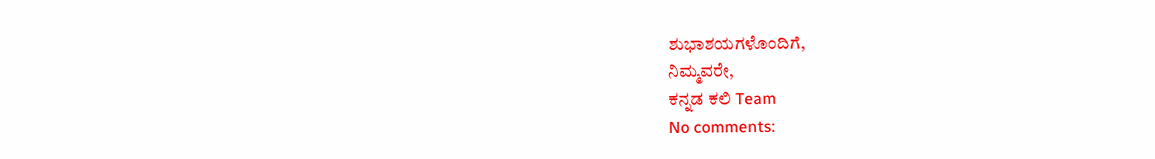ಶುಭಾಶಯಗಳೊಂದಿಗೆ,
ನಿಮ್ಮವರೇ,
ಕನ್ನಡ ಕಲಿ Team
No comments: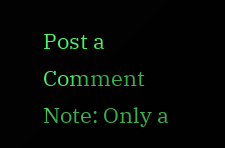Post a Comment
Note: Only a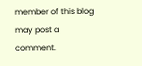member of this blog may post a comment.